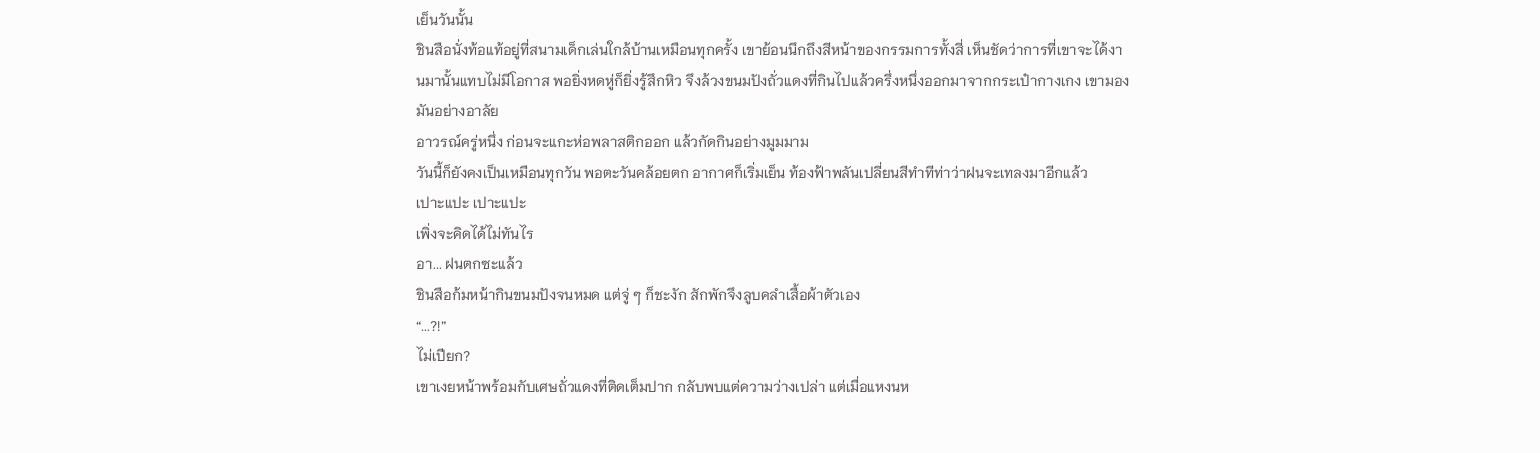เย็นวันนั้น
ชินสือนั่งท้อแท้อยู่ที่สนามเด็กเล่นใกล้บ้านเหมือนทุกครั้ง เขาย้อนนึกถึงสีหน้าของกรรมการทั้งสี่ เห็นชัดว่าการที่เขาจะได้งานมานั้นแทบไม่มีโอกาส พอยิ่งหดหู่ก็ยิ่งรู้สึกหิว จึงล้วงขนมปังถั่วแดงที่กินไปแล้วครึ่งหนึ่งออกมาจากกระเป๋ากางเกง เขามองมันอย่างอาลัย
อาวรณ์ครู่หนึ่ง ก่อนจะแกะห่อพลาสติกออก แล้วกัดกินอย่างมูมมาม
วันนี้ก็ยังคงเป็นเหมือนทุกวัน พอตะวันคล้อยตก อากาศก็เริ่มเย็น ท้องฟ้าพลันเปลี่ยนสีทำทีท่าว่าฝนจะเทลงมาอีกแล้ว
เปาะแปะ เปาะแปะ
เพิ่งจะคิดได้ไม่ทันไร
อา... ฝนตกซะแล้ว
ชินสือก้มหน้ากินขนมปังจนหมด แต่จู่ ๆ ก็ชะงัก สักพักจึงลูบคลำเสื้อผ้าตัวเอง
“...?!”
ไม่เปียก?
เขาเงยหน้าพร้อมกับเศษถั่วแดงที่ติดเต็มปาก กลับพบแต่ความว่างเปล่า แต่เมื่อแหงนห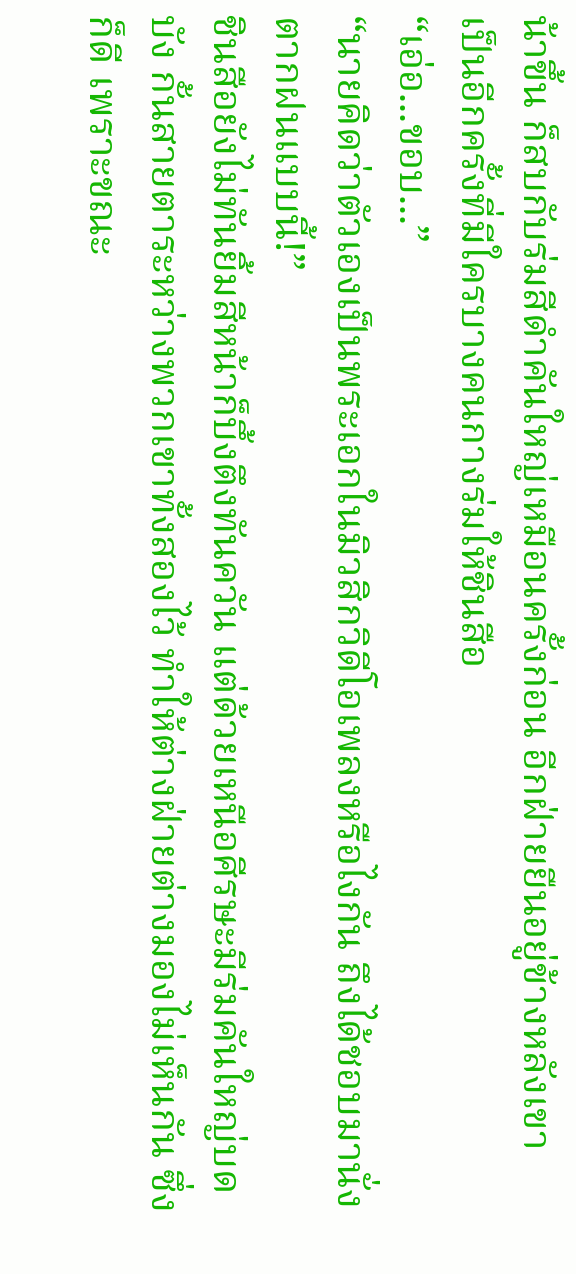น้าขึ้น ก็สบกับร่มสีดำคันใหญ่เหมือนครั้งก่อน อีกฝ่ายยืนอยู่ข้างหลังเขา
เป็นอีกครั้งที่มีใครบางคนกางร่มให้ชินสือ
“เอ่อ...ขอบ...”
“นายคิดว่าตัวเองเป็นพระเอกในมิวสิกวิดีโอเพลงหรือไงกัน ถึงได้ชอบมานั่งตากฝนแบบนี้!”
ชินสือยังไม่ทันยิ้มสีหน้าก็บึ้งตึงทันควัน แต่ด้วยเหนือศีรษะมีร่มคันใหญ่บดบัง กั้นสายตาระหว่างพวกเขาทั้งสองไว้ ทำให้ต่างฝ่ายต่างมองไม่เห็นกัน ซึ่งก็ดี เพราะขณะ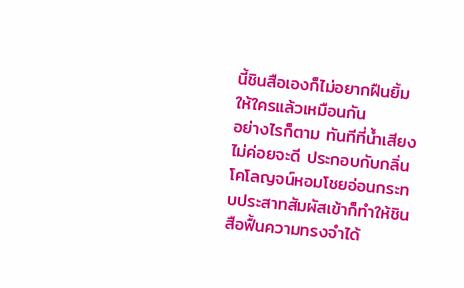นี้ชินสือเองก็ไม่อยากฝืนยิ้มให้ใครแล้วเหมือนกัน
อย่างไรก็ตาม ทันทีที่น้ำเสียงไม่ค่อยจะดี ประกอบกับกลิ่นโคโลญจน์หอมโชยอ่อนกระทบประสาทสัมผัสเข้าก็ทำให้ชินสือฟื้นความทรงจำได้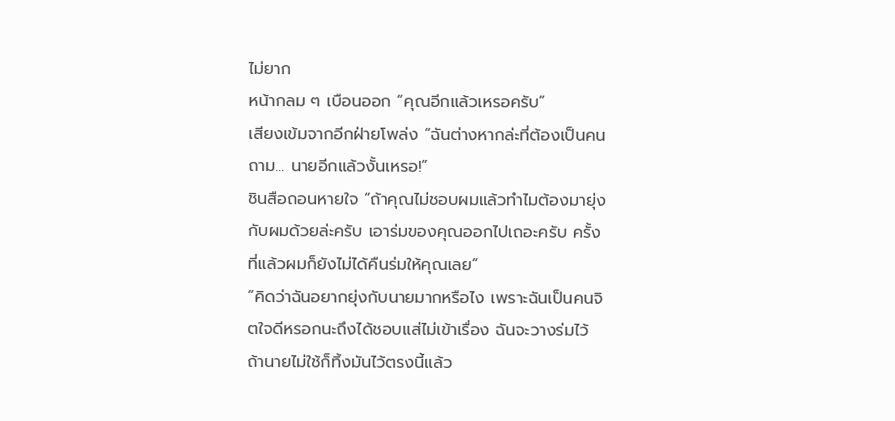ไม่ยาก
หน้ากลม ๆ เบือนออก “คุณอีกแล้วเหรอครับ”
เสียงเข้มจากอีกฝ่ายโพล่ง “ฉันต่างหากล่ะที่ต้องเป็นคนถาม... นายอีกแล้วงั้นเหรอ!”
ชินสือถอนหายใจ “ถ้าคุณไม่ชอบผมแล้วทำไมต้องมายุ่งกับผมด้วยล่ะครับ เอาร่มของคุณออกไปเถอะครับ ครั้งที่แล้วผมก็ยังไม่ได้คืนร่มให้คุณเลย”
“คิดว่าฉันอยากยุ่งกับนายมากหรือไง เพราะฉันเป็นคนจิตใจดีหรอกนะถึงได้ชอบแส่ไม่เข้าเรื่อง ฉันจะวางร่มไว้ ถ้านายไม่ใช้ก็ทิ้งมันไว้ตรงนี้แล้ว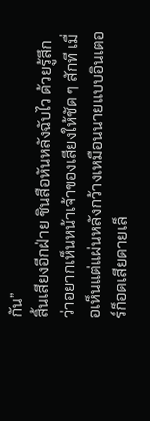กัน”
สิ้นเสียงอีกฝ่าย ชินสือหันหลังฉับไว ด้วยรู้สึกว่าอยากเห็นหน้าเจ้าของเสียงให้ชัด ๆ สักที เมื่อเห็นแต่แผ่นหลังกว้างเหมือนนายแบบอินเตอร์ก็อดเสียดายเล็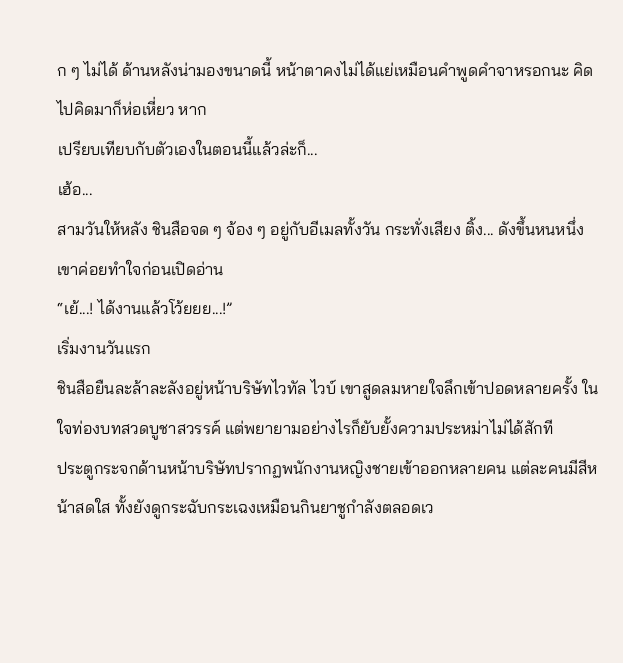ก ๆ ไม่ได้ ด้านหลังน่ามองขนาดนี้ หน้าตาคงไม่ได้แย่เหมือนคำพูดคำจาหรอกนะ คิดไปคิดมาก็ห่อเหี่ยว หาก
เปรียบเทียบกับตัวเองในตอนนี้แล้วล่ะก็...
เฮ้อ...
สามวันให้หลัง ชินสือจด ๆ จ้อง ๆ อยู่กับอีเมลทั้งวัน กระทั่งเสียง ติ้ง... ดังขึ้นหนหนึ่ง เขาค่อยทำใจก่อนเปิดอ่าน
“เย้...! ได้งานแล้วโว้ยยย...!”
เริ่มงานวันแรก
ชินสือยืนละล้าละลังอยู่หน้าบริษัทไวทัล ไวบ์ เขาสูดลมหายใจลึกเข้าปอดหลายครั้ง ในใจท่องบทสวดบูชาสวรรค์ แต่พยายามอย่างไรก็ยับยั้งความประหม่าไม่ได้สักที
ประตูกระจกด้านหน้าบริษัทปรากฏพนักงานหญิงชายเข้าออกหลายคน แต่ละคนมีสีหน้าสดใส ทั้งยังดูกระฉับกระเฉงเหมือนกินยาชูกำลังตลอดเว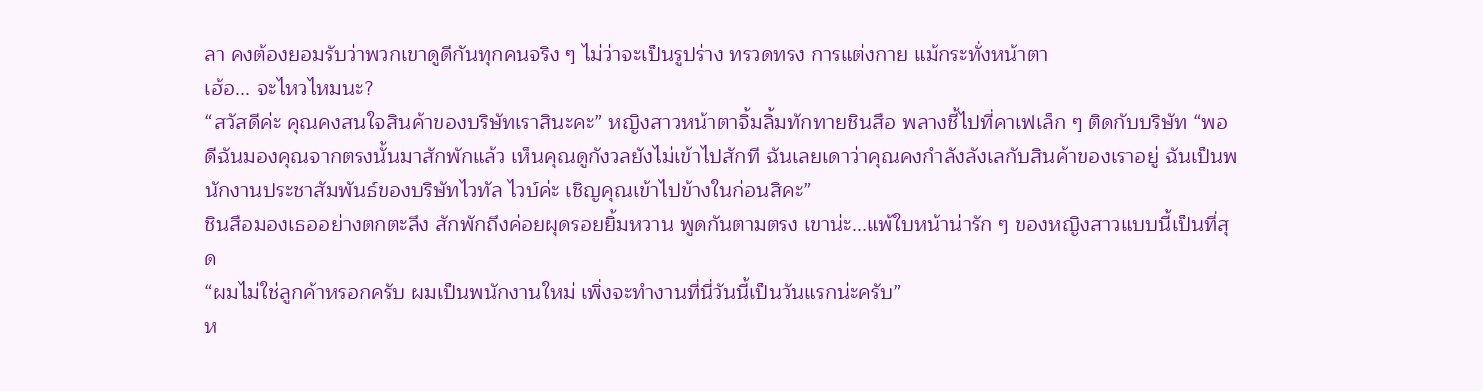ลา คงต้องยอมรับว่าพวกเขาดูดีกันทุกคนจริง ๆ ไม่ว่าจะเป็นรูปร่าง ทรวดทรง การแต่งกาย แม้กระทั่งหน้าตา
เฮ้อ... จะไหวไหมนะ?
“สวัสดีค่ะ คุณคงสนใจสินค้าของบริษัทเราสินะคะ” หญิงสาวหน้าตาจิ้มลิ้มทักทายชินสือ พลางชี้ไปที่คาเฟเล็ก ๆ ติดกับบริษัท “พอดีฉันมองคุณจากตรงนั้นมาสักพักแล้ว เห็นคุณดูกังวลยังไม่เข้าไปสักที ฉันเลยเดาว่าคุณคงกำลังลังเลกับสินค้าของเราอยู่ ฉันเป็นพนักงานประชาสัมพันธ์ของบริษัทไวทัล ไวบ์ค่ะ เชิญคุณเข้าไปข้างในก่อนสิคะ”
ชินสือมองเธออย่างตกตะลึง สักพักถึงค่อยผุดรอยยิ้มหวาน พูดกันตามตรง เขาน่ะ...แพ้ใบหน้าน่ารัก ๆ ของหญิงสาวแบบนี้เป็นที่สุด
“ผมไม่ใช่ลูกค้าหรอกครับ ผมเป็นพนักงานใหม่ เพิ่งจะทำงานที่นี่วันนี้เป็นวันแรกน่ะครับ”
ห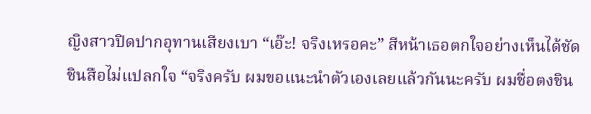ญิงสาวปิดปากอุทานเสียงเบา “เอ๊ะ! จริงเหรอคะ” สีหน้าเธอตกใจอย่างเห็นได้ชัด
ชินสือไม่แปลกใจ “จริงครับ ผมขอแนะนำตัวเองเลยแล้วกันนะครับ ผมชื่อตงชิน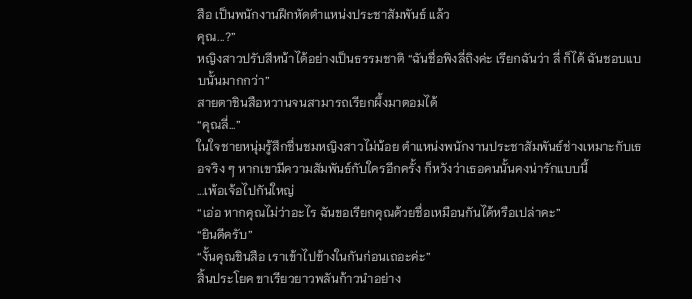สือ เป็นพนักงานฝึกหัดตำแหน่งประชาสัมพันธ์ แล้ว
คุณ...?”
หญิงสาวปรับสีหน้าได้อย่างเป็นธรรมชาติ “ฉันชื่อพิงลี่ถิงค่ะ เรียกฉันว่า ลี่ ก็ได้ ฉันชอบแบบนั้นมากกว่า”
สายตาชินสือหวานจนสามารถเรียกผึ้งมาตอมได้
“คุณลี่...”
ในใจชายหนุ่มรู้สึกชื่นชมหญิงสาวไม่น้อย ตำแหน่งพนักงานประชาสัมพันธ์ช่างเหมาะกับเธอจริง ๆ หากเขามีความสัมพันธ์กับใครอีกครั้ง ก็หวังว่าเธอคนนั้นคงน่ารักแบบนี้
...เพ้อเจ้อไปกันใหญ่
“เอ่อ หากคุณไม่ว่าอะไร ฉันขอเรียกคุณด้วยชื่อเหมือนกันได้หรือเปล่าคะ”
“ยินดีครับ”
“งั้นคุณชินสือ เราเข้าไปข้างในกันก่อนเถอะค่ะ”
สิ้นประโยค ขาเรียวยาวพลันก้าวนำอย่าง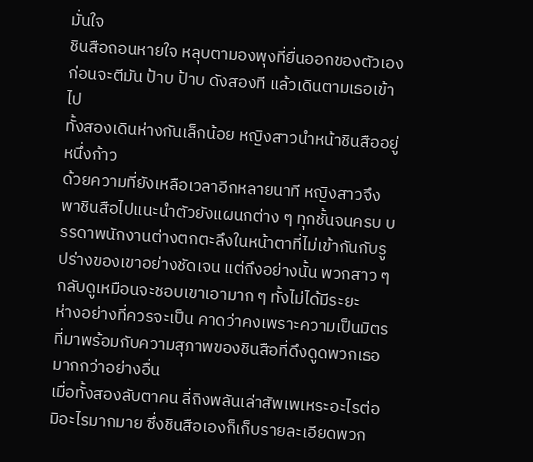มั่นใจ
ชินสือถอนหายใจ หลุบตามองพุงที่ยื่นออกของตัวเอง ก่อนจะตีมัน ป้าบ ป้าบ ดังสองที แล้วเดินตามเธอเข้าไป
ทั้งสองเดินห่างกันเล็กน้อย หญิงสาวนำหน้าชินสืออยู่หนึ่งก้าว
ด้วยความที่ยังเหลือเวลาอีกหลายนาที หญิงสาวจึงพาชินสือไปแนะนำตัวยังแผนกต่าง ๆ ทุกชั้นจนครบ บรรดาพนักงานต่างตกตะลึงในหน้าตาที่ไม่เข้ากันกับรูปร่างของเขาอย่างชัดเจน แต่ถึงอย่างนั้น พวกสาว ๆ กลับดูเหมือนจะชอบเขาเอามาก ๆ ทั้งไม่ได้มีระยะ
ห่างอย่างที่ควรจะเป็น คาดว่าคงเพราะความเป็นมิตรที่มาพร้อมกับความสุภาพของชินสือที่ดึงดูดพวกเธอมากกว่าอย่างอื่น
เมื่อทั้งสองลับตาคน ลี่ถิงพลันเล่าสัพเพเหระอะไรต่อมิอะไรมากมาย ซึ่งชินสือเองก็เก็บรายละเอียดพวก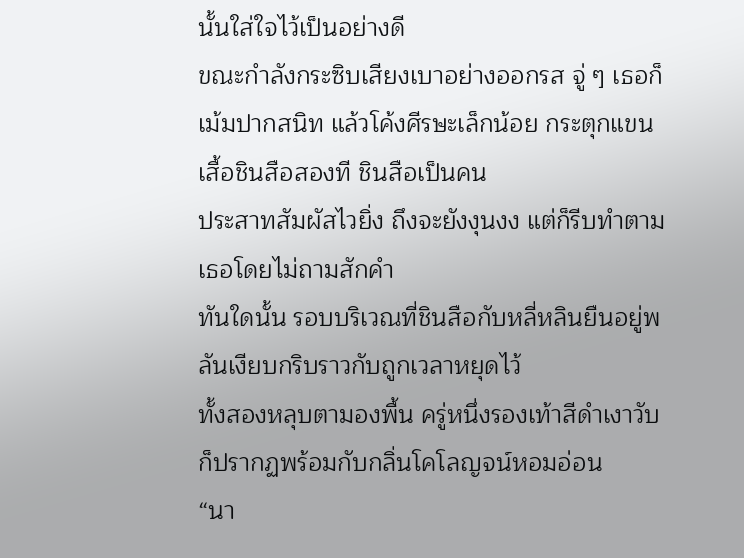นั้นใส่ใจไว้เป็นอย่างดี
ขณะกำลังกระซิบเสียงเบาอย่างออกรส จู่ ๆ เธอก็เม้มปากสนิท แล้วโค้งศีรษะเล็กน้อย กระตุกแขนเสื้อชินสือสองที ชินสือเป็นคน
ประสาทสัมผัสไวยิ่ง ถึงจะยังงุนงง แต่ก็รีบทำตามเธอโดยไม่ถามสักคำ
ทันใดนั้น รอบบริเวณที่ชินสือกับหลี่หลินยืนอยู่พลันเงียบกริบราวกับถูกเวลาหยุดไว้
ทั้งสองหลุบตามองพื้น ครู่หนึ่งรองเท้าสีดำเงาวับก็ปรากฏพร้อมกับกลิ่นโคโลญจน์หอมอ่อน
“นา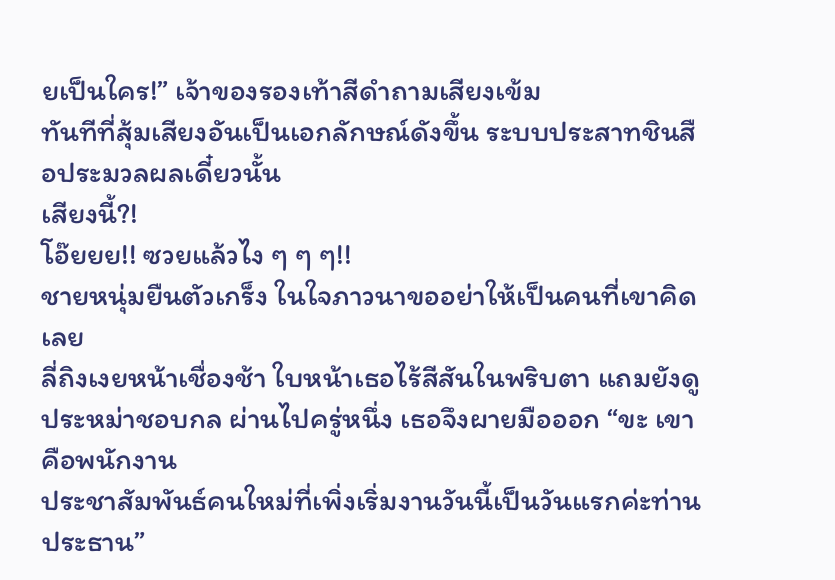ยเป็นใคร!” เจ้าของรองเท้าสีดำถามเสียงเข้ม
ทันทีที่สุ้มเสียงอันเป็นเอกลักษณ์ดังขึ้น ระบบประสาทชินสือประมวลผลเดี๋ยวนั้น
เสียงนี้?!
โอ๊ยยย!! ซวยแล้วไง ๆ ๆ ๆ!!
ชายหนุ่มยืนตัวเกร็ง ในใจภาวนาขออย่าให้เป็นคนที่เขาคิดเลย
ลี่ถิงเงยหน้าเชื่องช้า ใบหน้าเธอไร้สีสันในพริบตา แถมยังดูประหม่าชอบกล ผ่านไปครู่หนึ่ง เธอจึงผายมือออก “ขะ เขาคือพนักงาน
ประชาสัมพันธ์คนใหม่ที่เพิ่งเริ่มงานวันนี้เป็นวันแรกค่ะท่านประธาน”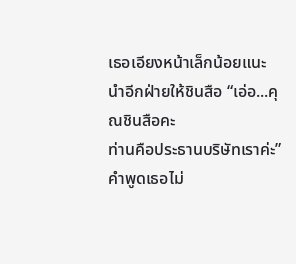เธอเอียงหน้าเล็กน้อยแนะนำอีกฝ่ายให้ชินสือ “เอ่อ...คุณชินสือคะ
ท่านคือประธานบริษัทเราค่ะ”
คำพูดเธอไม่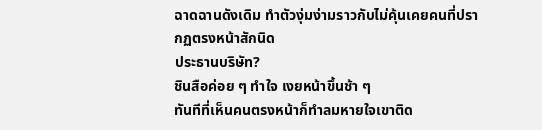ฉาดฉานดังเดิม ทำตัวงุ่มง่ามราวกับไม่คุ้นเคยคนที่ปรากฏตรงหน้าสักนิด
ประธานบริษัท?
ชินสือค่อย ๆ ทำใจ เงยหน้าขึ้นช้า ๆ
ทันทีที่เห็นคนตรงหน้าก็ทำลมหายใจเขาติด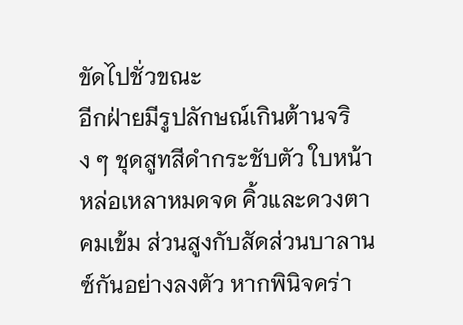ขัดไปชั่วขณะ
อีกฝ่ายมีรูปลักษณ์เกินต้านจริง ๆ ชุดสูทสีดำกระชับตัว ใบหน้าหล่อเหลาหมดจด คิ้วและดวงตาคมเข้ม ส่วนสูงกับสัดส่วนบาลานซ์กันอย่างลงตัว หากพินิจคร่า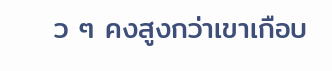ว ๆ คงสูงกว่าเขาเกือบ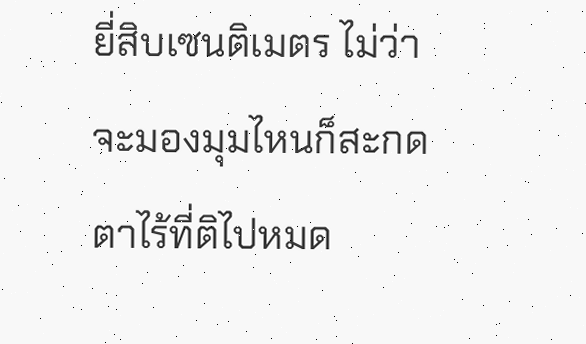ยี่สิบเซนติเมตร ไม่ว่าจะมองมุมไหนก็สะกดตาไร้ที่ติไปหมด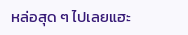หล่อสุด ๆ ไปเลยแฮะ